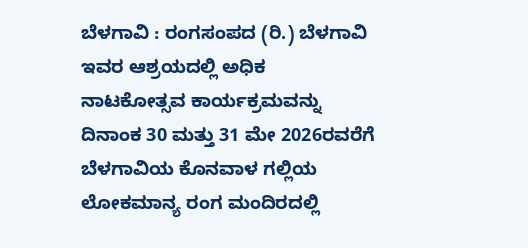ಬೆಳಗಾವಿ : ರಂಗಸಂಪದ (ರಿ.) ಬೆಳಗಾವಿ ಇವರ ಆಶ್ರಯದಲ್ಲಿ ಅಧಿಕ ನಾಟಕೋತ್ಸವ ಕಾರ್ಯಕ್ರಮವನ್ನು ದಿನಾಂಕ 30 ಮತ್ತು 31 ಮೇ 2026ರವರೆಗೆ ಬೆಳಗಾವಿಯ ಕೊನವಾಳ ಗಲ್ಲಿಯ ಲೋಕಮಾನ್ಯ ರಂಗ ಮಂದಿರದಲ್ಲಿ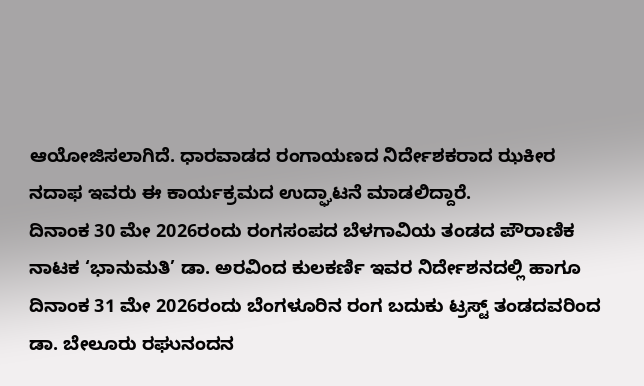ಆಯೋಜಿಸಲಾಗಿದೆ. ಧಾರವಾಡದ ರಂಗಾಯಣದ ನಿರ್ದೇಶಕರಾದ ಝಕೀರ ನದಾಫ ಇವರು ಈ ಕಾರ್ಯಕ್ರಮದ ಉದ್ಘಾಟನೆ ಮಾಡಲಿದ್ದಾರೆ.
ದಿನಾಂಕ 30 ಮೇ 2026ರಂದು ರಂಗಸಂಪದ ಬೆಳಗಾವಿಯ ತಂಡದ ಪೌರಾಣಿಕ ನಾಟಕ ‘ಭಾನುಮತಿ’ ಡಾ. ಅರವಿಂದ ಕುಲಕರ್ಣಿ ಇವರ ನಿರ್ದೇಶನದಲ್ಲಿ ಹಾಗೂ ದಿನಾಂಕ 31 ಮೇ 2026ರಂದು ಬೆಂಗಳೂರಿನ ರಂಗ ಬದುಕು ಟ್ರಸ್ಟ್ ತಂಡದವರಿಂದ ಡಾ. ಬೇಲೂರು ರಘುನಂದನ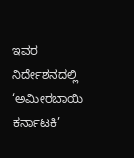ಇವರ ನಿರ್ದೇಶನದಲ್ಲಿ ‘ಅಮೀರಬಾಯಿ ಕರ್ನಾಟಕಿ’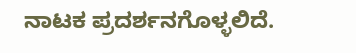ನಾಟಕ ಪ್ರದರ್ಶನಗೊಳ್ಳಲಿದೆ.